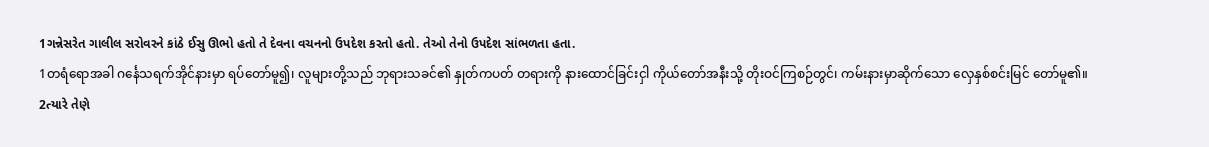1ગન્નેસરેત ગાલીલ સરોવરને કાંઠે ઈસુ ઊભો હતો તે દેવના વચનનો ઉપદેશ કરતો હતો. તેઓ તેનો ઉપદેશ સાંભળતા હતા.
1တရံရောအခါ ဂင်္နေသရက်အိုင်နားမှာ ရပ်တော်မူ၍၊ လူများတို့သည် ဘုရားသခင်၏ နှုတ်ကပတ် တရားကို နားထောင်ခြင်းငှါ ကိုယ်တော်အနီးသို့ တိုးဝင်ကြစဉ်တွင်၊ ကမ်းနားမှာဆိုက်သော လှေနှစ်စင်းမြင် တော်မူ၏။
2ત્યારે તેણે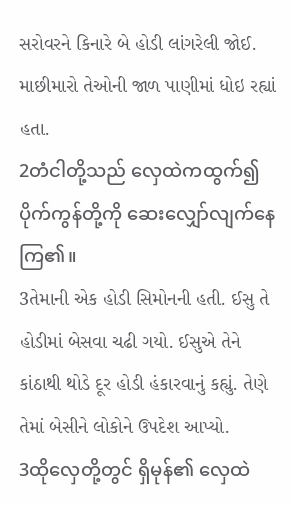સરોવરને કિનારે બે હોડી લાંગરેલી જોઈ. માછીમારો તેઓની જાળ પાણીમાં ધોઇ રહ્યાં હતા.
2တံငါတို့သည် လှေထဲကထွက်၍ပိုက်ကွန်တို့ကို ဆေးလျှော်လျက်နေကြ၏။
3તેમાની એક હોડી સિમોનની હતી. ઈસુ તે હોડીમાં બેસવા ચઢી ગયો. ઈસુએ તેને કાંઠાથી થોડે દૂર હોડી હંકારવાનું કહ્યું. તેણે તેમાં બેસીને લોકોને ઉપદેશ આપ્યો.
3ထိုလှေတို့တွင် ရှိမုန်၏ လှေထဲ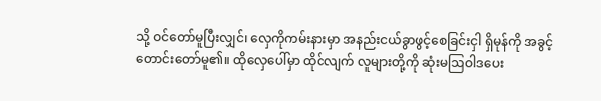သို့ ဝင်တော်မူပြီးလျှင်၊ လှေကိုကမ်းနားမှာ အနည်းငယ်ခွာဖွင့်စေခြင်းငှါ ရှိမုန်ကို အခွင့်တောင်းတော်မူ၏။ ထိုလှေပေါ်မှာ ထိုင်လျက် လူများတို့ကို ဆုံးမဩဝါဒပေး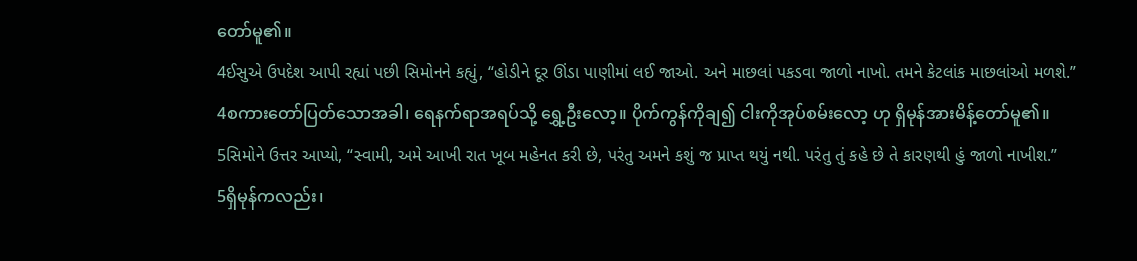တော်မူ၏။
4ઈસુએ ઉપદેશ આપી રહ્યાં પછી સિમોનને કહ્યું, “હોડીને દૂર ઊંડા પાણીમાં લઈ જાઓ. અને માછલાં પકડવા જાળો નાખો. તમને કેટલાંક માછલાંઓ મળશે.”
4စကားတော်ပြတ်သောအခါ၊ ရေနက်ရာအရပ်သို့ ရွှေ့ဦးလော့။ ပိုက်ကွန်ကိုချ၍ ငါးကိုအုပ်စမ်းလော့ ဟု ရှိမုန်အားမိန့်တော်မူ၏။
5સિમોને ઉત્તર આપ્યો, “સ્વામી, અમે આખી રાત ખૂબ મહેનત કરી છે, પરંતુ અમને કશું જ પ્રાપ્ત થયું નથી. પરંતુ તું કહે છે તે કારણથી હું જાળો નાખીશ.”
5ရှိမုန်ကလည်း၊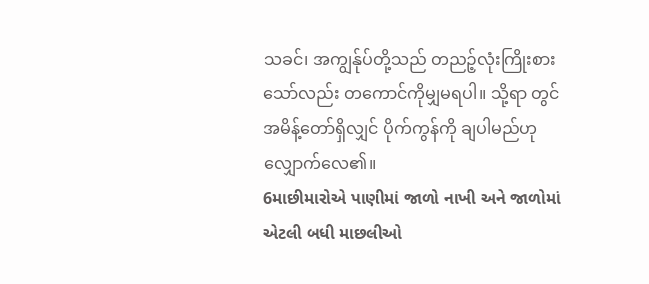သခင်၊ အကျွန်ုပ်တို့သည် တညဉ့်လုံးကြိုးစားသော်လည်း တကောင်ကိုမျှမရပါ။ သို့ရာ တွင် အမိန့်တော်ရှိလျှင် ပိုက်ကွန်ကို ချပါမည်ဟု လျှောက်လေ၏။
6માછીમારોએ પાણીમાં જાળો નાખી અને જાળોમાં એટલી બધી માછલીઓ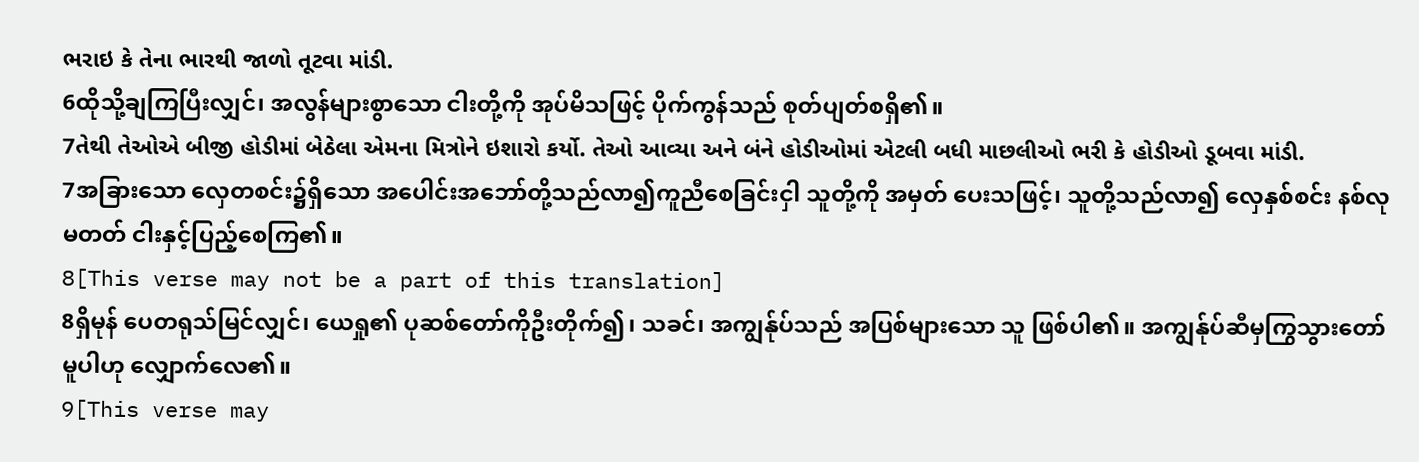ભરાઇ કે તેના ભારથી જાળો તૂટવા માંડી.
6ထိုသို့ချကြပြီးလျှင်၊ အလွန်များစွာသော ငါးတို့ကို အုပ်မိသဖြင့် ပိုက်ကွန်သည် စုတ်ပျတ်စရှိ၏။
7તેથી તેઓએ બીજી હોડીમાં બેઠેલા એમના મિત્રોને ઇશારો કર્યો. તેઓ આવ્યા અને બંને હોડીઓમાં એટલી બધી માછલીઓ ભરી કે હોડીઓ ડૂબવા માંડી.
7အခြားသော လှေတစင်း၌ရှိသော အပေါင်းအဘော်တို့သည်လာ၍ကူညီစေခြင်းငှါ သူတို့ကို အမှတ် ပေးသဖြင့်၊ သူတို့သည်လာ၍ လှေနှစ်စင်း နစ်လုမတတ် ငါးနှင့်ပြည့်စေကြ၏။
8[This verse may not be a part of this translation]
8ရှိမုန် ပေတရုသ်မြင်လျှင်၊ ယေရှု၏ ပုဆစ်တော်ကိုဦးတိုက်၍၊ သခင်၊ အကျွန်ုပ်သည် အပြစ်များသော သူ ဖြစ်ပါ၏။ အကျွန်ုပ်ဆီမှကြွသွားတော်မူပါဟု လျှောက်လေ၏။
9[This verse may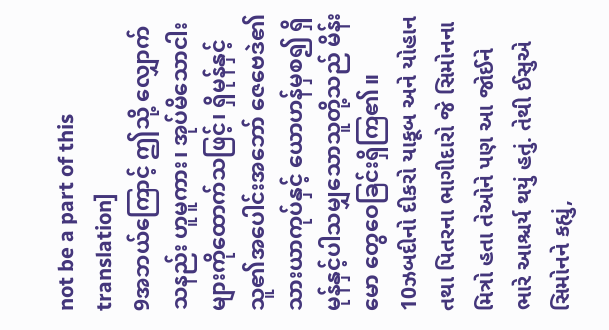not be a part of this translation]
9အဘယ်ကြောင့် ဤသို့ လျှောက်သနည်း ဟူမူကား၊ အုပ်မိသောငါးများကိုထောက်သဖြင့်၊ ရှိမုန်နှင့် သူ၏အပေါင်းအဘော် ဇေဗေဒဲ၏သားယာကုပ်နှင့် ယောဟန်မှစ၍ ရှိမုန်နှင့်ပါသမျှသောသူတို့သည် မိန်းမော တွေဝေခြင်းရှိကြ၏။
10ઝબદીનો દીકરો યાકૂબ અને યોહાન તથા પિતરના ભાગીદારો જે સિમોનના મિત્રો હતા તેઓને પણ આ જોઈને ભારે આશ્ચર્ય થયું હતું. તેથી ઈસુએ સિમોનને કહ્યું,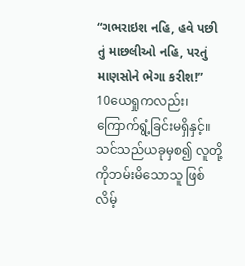“ગભરાઇશ નહિ, હવે પછી તું માછલીઓ નહિ, પરતું માણસોને ભેગા કરીશ!”
10ယေရှုကလည်း၊ ကြောက်ရွံ့ခြင်းမရှိနှင့်။ သင်သည်ယခုမှစ၍ လူတို့ကိုဘမ်းမိသောသူ ဖြစ်လိမ့်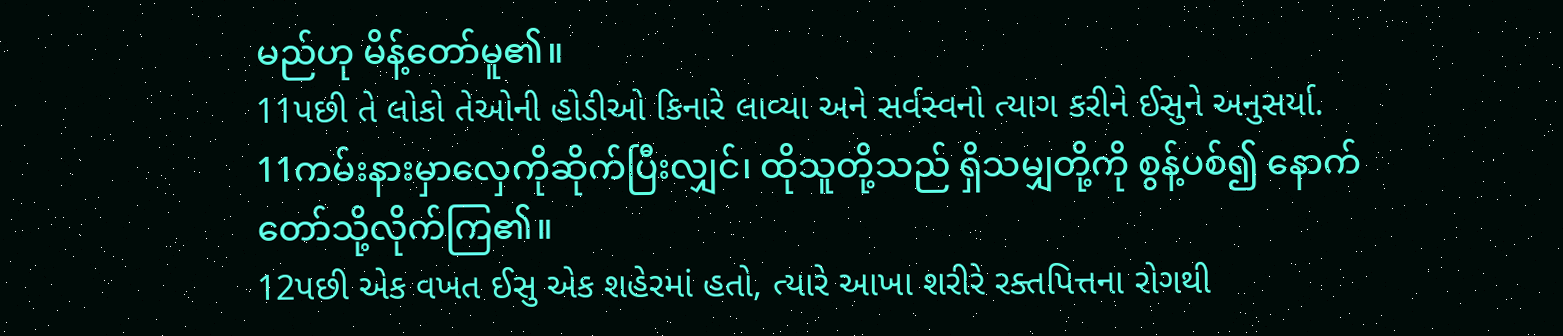မည်ဟု မိန့်တော်မူ၏။
11પછી તે લોકો તેઓની હોડીઓ કિનારે લાવ્યા અને સર્વસ્વનો ત્યાગ કરીને ઈસુને અનુસર્યા.
11ကမ်းနားမှာလှေကိုဆိုက်ပြီးလျှင်၊ ထိုသူတို့သည် ရှိသမျှတို့ကို စွန့်ပစ်၍ နောက်တော်သို့လိုက်ကြ၏။
12પછી એક વખત ઈસુ એક શહેરમાં હતો, ત્યારે આખા શરીરે રક્તપિત્તના રોગથી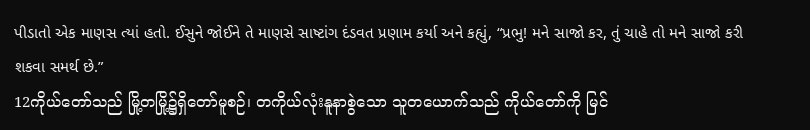પીડાતો એક માણસ ત્યાં હતો. ઈસુને જોઈને તે માણસે સાષ્ટાંગ દંડવત પ્રણામ કર્યા અને કહ્યું, “પ્રભુ! મને સાજો કર, તું ચાહે તો મને સાજો કરી શકવા સમર્થ છે.”
12ကိုယ်တော်သည် မြို့တမြို့၌ရှိတော်မူစဉ်၊ တကိုယ်လုံးနူနာစွဲသော သူတယောက်သည် ကိုယ်တော်ကို မြင်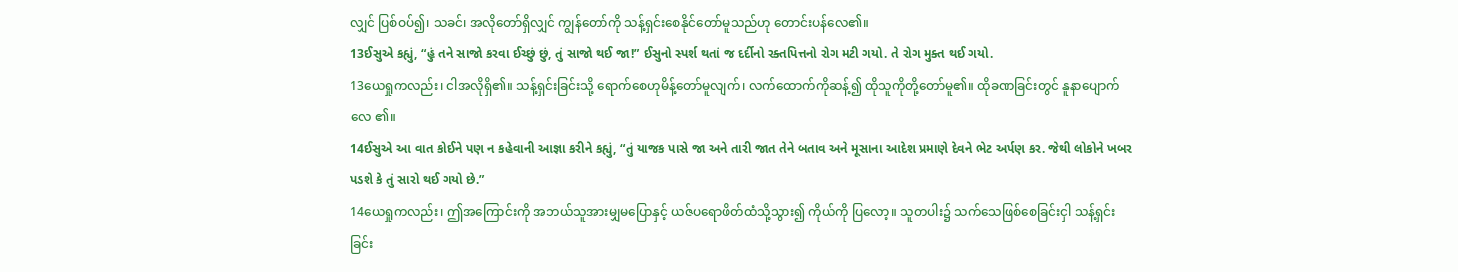လျှင် ပြစ်ဝပ်၍၊ သခင်၊ အလိုတော်ရှိလျှင် ကျွန်တော်ကို သန့်ရှင်းစေနိုင်တော်မူသည်ဟု တောင်းပန်လေ၏။
13ઈસુએ કહ્યું, “હું તને સાજો કરવા ઈચ્છું છું, તું સાજો થઈ જા!” ઈસુનો સ્પર્શ થતાં જ દર્દીનો રક્તપિત્તનો રોગ મટી ગયો. તે રોગ મુક્ત થઈ ગયો.
13ယေရှုကလည်း၊ ငါအလိုရှိ၏။ သန့်ရှင်းခြင်းသို့ ရောက်စေဟုမိန့်တော်မူလျက်၊ လက်ထောက်ကိုဆန့်၍ ထိုသူကိုတို့တော်မူ၏။ ထိုခဏခြင်းတွင် နူနာပျောက်လေ ၏။
14ઈસુએ આ વાત કોઈને પણ ન કહેવાની આજ્ઞા કરીને કહ્યું, “તું યાજક પાસે જા અને તારી જાત તેને બતાવ અને મૂસાના આદેશ પ્રમાણે દેવને ભેટ અર્પણ કર. જેથી લોકોને ખબર પડશે કે તું સારો થઈ ગયો છે.”
14ယေရှုကလည်း၊ ဤအကြောင်းကို အဘယ်သူအားမျှမပြောနှင့် ယဇ်ပရောဖိတ်ထံသို့သွား၍ ကိုယ်ကို ပြလော့။ သူတပါး၌ သက်သေဖြစ်စေခြင်းငှါ သန့်ရှင်းခြင်း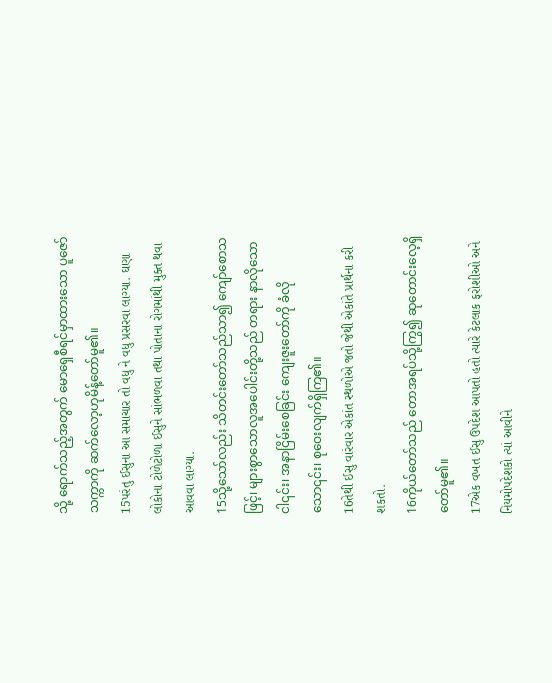သို့ ရောက်သည့်အတွက် မောရှေစီရင်မှာထားသော ပူဇော်သက္ကာကို ဆက်လော့ဟုမိန့်တော်မူ၏။
15પરંતુ ઈસુના આ સમાચાર તો વધુ ને વધુ પ્રસરવા લાગ્યા. ઘણા લોકોના ટોળેટોળા ઈસુને સાંભળવા તથા પોતાના રોગમાંથી મુક્ત થવા આવવા લાગ્યા.
15သို့သော်လည်း သိတင်းတော်သည်သာ၍ ကျော်စောသဖြင့်၊ များစွာသောလူအပေါင်းတို့သည် တရား နာလိုသောငါ၎င်း၊ အနာငြိမ်းစေခြင်း ကျေးဇူးတော်ကို ခံလိုသော၎င်း၊ စုဝေးလျက်ရှိကြ၏။
16તેથી ઈસુ વારંવાર એકાંત સ્થળોએ જતો જેથી એકાંતે પ્રાર્થના કરી શકતો.
16ကိုယ်တော်သည် တောအရပ်သို့ကြွ၍ ဆုတောင်းလေ့ရှိတော်မူ၏။
17એક વખત ઈસુ ઉપદેશ આપતો હતો ત્યારે કેટલાક ફરોશીઓ અને નિયમોપદેશકો ત્યાં આવીને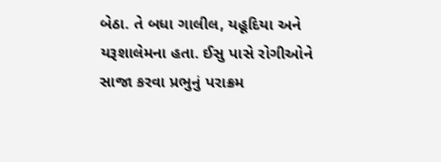બેઠા. તે બધા ગાલીલ, યહૂદિયા અને યરૂશાલેમના હતા. ઈસુ પાસે રોગીઓને સાજા કરવા પ્રભુનું પરાક્રમ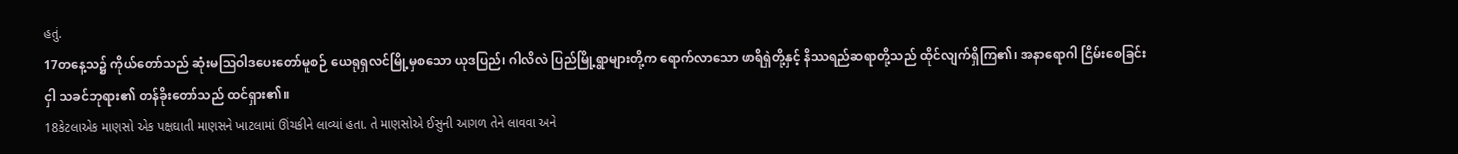હતું.
17တနေ့သ၌ ကိုယ်တော်သည် ဆုံးမဩဝါဒပေးတော်မူစဉ် ယေရုရှလင်မြို့မှစသော ယုဒပြည်၊ ဂါလိလဲ ပြည်မြို့ရွာများတို့က ရောက်လာသော ဖာရိရှဲတို့နှင့် နိဿရည်ဆရာတို့သည် ထိုင်လျက်ရှိကြ၏၊ အနာရောဂါ ငြိမ်းစေခြင်းငှါ သခင်ဘုရား၏ တန်ခိုးတော်သည် ထင်ရှား၏။
18કેટલાએક માણસો એક પક્ષઘાતી માણસને ખાટલામાં ઊંચકીને લાવ્યાં હતા. તે માણસોએ ઈસુની આગળ તેને લાવવા અને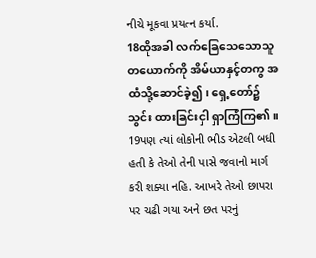નીચે મૂકવા પ્રયત્ન કર્યા.
18ထိုအခါ လက်ခြေသေသောသူတယောက်ကို အိမ်ယာနှင့်တကွ အထံသို့ဆောင်ခဲ့၍၊ ရှေ့တော်၌ သွင်း ထားခြင်းငှါ ရှာကြံကြ၏။
19પણ ત્યાં લોકોની ભીડ એટલી બધી હતી કે તેઓ તેની પાસે જવાનો માર્ગ કરી શક્યા નહિ. આખરે તેઓ છાપરા પર ચઢી ગયા અને છત પરનું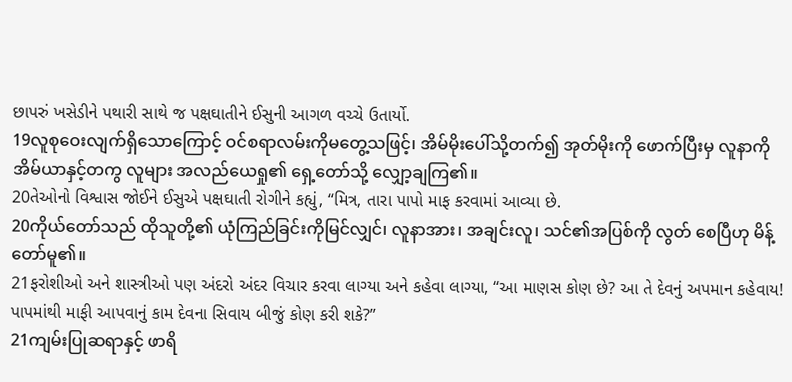છાપરું ખસેડીને પથારી સાથે જ પક્ષઘાતીને ઈસુની આગળ વચ્ચે ઉતાર્યો.
19လူစုဝေးလျက်ရှိသောကြောင့် ဝင်စရာလမ်းကိုမတွေ့သဖြင့်၊ အိမ်မိုးပေါ်သို့တက်၍ အုတ်မိုးကို ဖောက်ပြီးမှ လူနာကို အိမ်ယာနှင့်တကွ လူများ အလည်ယေရှု၏ ရှေ့တော်သို့ လျှော့ချကြ၏။
20તેઓનો વિશ્વાસ જોઈને ઈસુએ પક્ષઘાતી રોગીને કહ્યું, “મિત્ર, તારા પાપો માફ કરવામાં આવ્યા છે.
20ကိုယ်တော်သည် ထိုသူတို့၏ ယုံကြည်ခြင်းကိုမြင်လျှင်၊ လူနာအား၊ အချင်းလူ၊ သင်၏အပြစ်ကို လွတ် စေပြီဟု မိန့်တော်မူ၏။
21ફરોશીઓ અને શાસ્ત્રીઓ પણ અંદરો અંદર વિચાર કરવા લાગ્યા અને કહેવા લાગ્યા, “આ માણસ કોણ છે? આ તે દેવનું અપમાન કહેવાય! પાપમાંથી માફી આપવાનું કામ દેવના સિવાય બીજું કોણ કરી શકે?”
21ကျမ်းပြုဆရာနှင့် ဖာရိ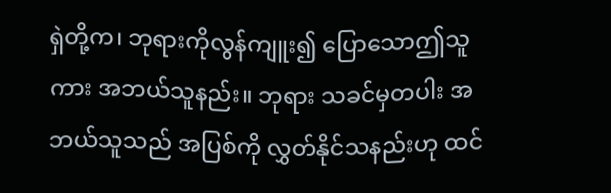ရှဲတို့က၊ ဘုရားကိုလွန်ကျူး၍ ပြောသောဤသူကား အဘယ်သူနည်း။ ဘုရား သခင်မှတပါး အဘယ်သူသည် အပြစ်ကို လွှတ်နိုင်သနည်းဟု ထင်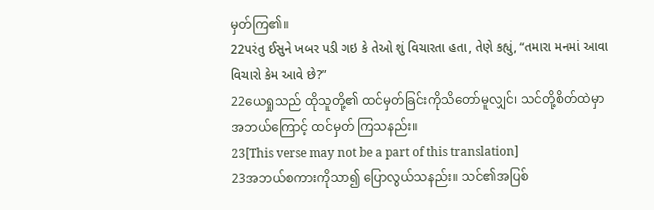မှတ်ကြ၏။
22પરંતુ ઈસુને ખબર પડી ગઇ કે તેઓ શું વિચારતા હતા, તેણે કહ્યું, “તમારા મનમાં આવા વિચારો કેમ આવે છે?”
22ယေရှုသည် ထိုသူတို့၏ ထင်မှတ်ခြင်းကိုသိတော်မူလျှင်၊ သင်တို့စိတ်ထဲမှာအဘယ်ကြောင့် ထင်မှတ် ကြသနည်း။
23[This verse may not be a part of this translation]
23အဘယ်စကားကိုသာ၍ ပြောလွယ်သနည်း။ သင်၏အပြစ်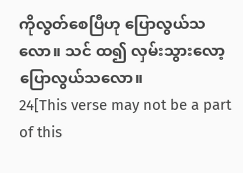ကိုလွတ်စေပြီဟု ပြောလွယ်သလော။ သင် ထ၍ လှမ်းသွားလော့ ပြောလွယ်သလော။
24[This verse may not be a part of this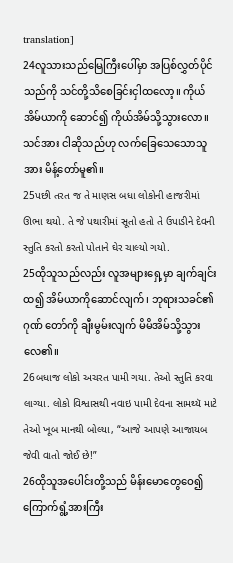translation]
24လူသားသည်မြေကြီးပေါ်မှာ အပြစ်လွှတ်ပိုင်သည်ကို သင်တို့သိစေခြင်းငှါထလော့။ ကိုယ်အိမ်ယာကို ဆောင်၍ ကိုယ်အိမ်သို့သွားလော။ သင်အား ငါဆိုသည်ဟု လက်ခြေသေသောသူအား မိန့်တော်မူ၏။
25પછી તરત જ તે માણસ બધા લોકોની હાજરીમાં ઊભા થયો. તે જે પથારીમાં સૂતો હતો તે ઉપાડીને દેવની સ્તુતિ કરતો કરતો પોતાને ઘેર ચાલ્યો ગયો.
25ထိုသူသည်လည်း လူအများရှေ့မှာ ချက်ချင်းထ၍ အိမ်ယာကိုဆောင်လျက်၊ ဘုရားသခင်၏ ဂုဏ် တော်ကို ချီးမွမ်းလျက် မိမိအိမ်သို့သွားလေ၏။
26બધાજ લોકો અચરત પામી ગયા. તેઓ સ્તુતિ કરવા લાગ્યા. લોકો વિશ્વાસથી નવાઇ પામી દેવના સામથ્યૅ માટે તેઓ ખૂબ માનથી બોલ્યા, “આજે આપણે આજાયબ જેવી વાતો જોઈ છે!”
26ထိုသူအပေါင်းတို့သည် မိန်းမောတွေဝေ၍ ကြောက်ရွံ့အားကြီး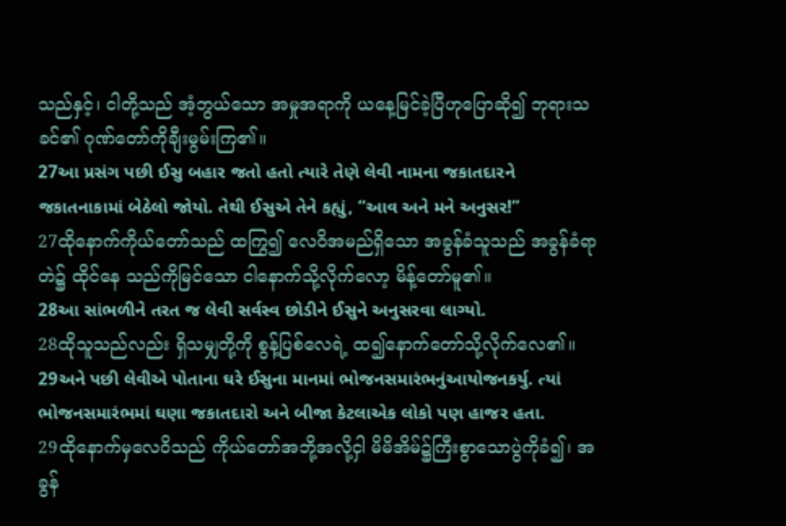သည်နှင့်၊ ငါတို့သည် အံ့ဘွယ်သော အမှုအရာကို ယနေ့မြင်ခဲ့ပြီဟုပြောဆို၍ ဘုရားသခင်၏ ဂုဏ်တော်ကိုချီးမွမ်းကြ၏။
27આ પ્રસંગ પછી ઈસુ બહાર જતો હતો ત્યારે તેણે લેવી નામના જકાતદારને જકાતનાકામાં બેઠેલો જોયો. તેથી ઈસુએ તેને કહ્યું, “આવ અને મને અનુસર!”
27ထိုနောက်ကိုယ်တော်သည် ထကြွ၍ လေဝိအမည်ရှိသော အခွန်ခံသူသည် အခွန်ခံရာတဲ၌ ထိုင်နေ သည်ကိုမြင်သော ငါနောက်သို့လိုက်လော့ မိန့်တော်မူ၏။
28આ સાંભળીને તરત જ લેવી સર્વસ્વ છોડીને ઈસુને અનુસરવા લાગ્યો.
28ထိုသူသည်လည်း ရှိသမျှတို့ကို စွန့်ပြစ်လေရဲ့ ထ၍နောက်တော်သို့လိုက်လေ၏။
29અને પછી લેવીએ પોતાના ઘરે ઈસુના માનમાં ભોજનસમારંભનુંઆયોજનકર્યુ. ત્યાં ભોજનસમારંભમાં ઘણા જકાતદારો અને બીજા કેટલાએક લોકો પણ હાજર હતા.
29ထိုနောက်မှလေဝိသည် ကိုယ်တော်အဘို့အလို့ငှါ မိမိအိမ်၌ကြီးစွာသောပွဲကိုခံ၍၊ အခွန်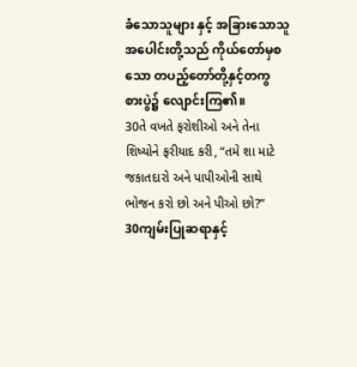ခံသောသူများ နှင့် အခြားသောသူအပေါင်းတို့သည် ကိုယ်တော်မှစသော တပည့်တော်တို့နှင့်တကွ စားပွဲ၌ လျောင်းကြ၏။
30તે વખતે ફરોશીઓ અને તેના શિષ્યોને ફરીયાદ કરી, “તમે શા માટે જકાતદારો અને પાપીઓની સાથે ભોજન કરો છો અને પીઓ છો?”
30ကျမ်းပြုဆရာနှင့်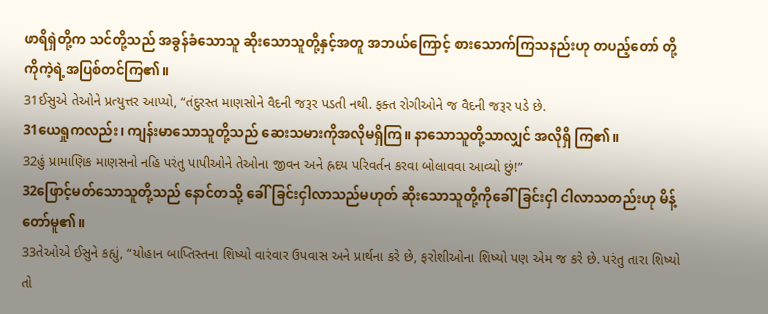ဖာရိရှဲတို့က သင်တို့သည် အခွန်ခံသောသူ ဆိုးသောသူတို့နှင့်အတူ အဘယ်ကြောင့် စားသောက်ကြသနည်းဟု တပည့်တော် တို့ကိုကဲ့ရဲ့အပြစ်တင်ကြ၏။
31ઈસુએ તેઓને પ્રત્યુત્તર આપ્યો, “તંદુરસ્ત માણસોને વૈદની જરૂર પડતી નથી. ફક્ત રોગીઓને જ વૈદની જરૂર પડે છે.
31ယေရှုကလည်း၊ ကျန်းမာသောသူတို့သည် ဆေးသမားကိုအလိုမရှိကြ။ နာသောသူတို့သာလျှင် အလိုရှိ ကြ၏။
32હું પ્રામાણિક માણસનો નહિ પરંતુ પાપીઓને તેઓના જીવન અને હ્રદય પરિવર્તન કરવા બોલાવવા આવ્યો છું!”
32ဖြောင့်မတ်သောသူတို့သည် နောင်တသို့ ခေါ်ခြင်းငှါလာသည်မဟုတ် ဆိုးသောသူတို့ကိုခေါ်ခြင်းငှါ ငါလာသတည်းဟု မိန့်တော်မူ၏။
33તેઓએ ઈસુને કહ્યું, “યોહાન બાપ્તિસ્તના શિષ્યો વારંવાર ઉપવાસ અને પ્રાર્થના કરે છે, ફરોશીઓના શિષ્યો પણ એમ જ કરે છે. પરંતુ તારા શિષ્યો તો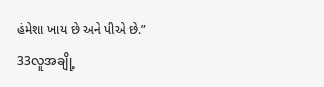હંમેશા ખાય છે અને પીએ છે.”
33လူအချို့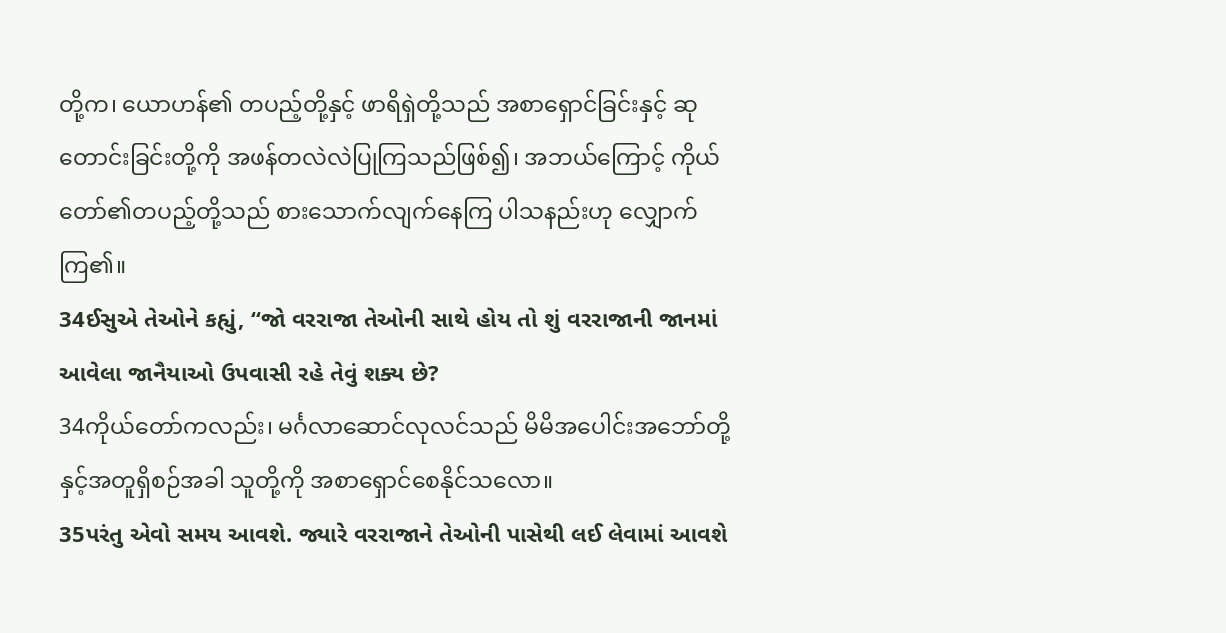တို့က၊ ယောဟန်၏ တပည့်တို့နှင့် ဖာရိရှဲတို့သည် အစာရှောင်ခြင်းနှင့် ဆုတောင်းခြင်းတို့ကို အဖန်တလဲလဲပြုကြသည်ဖြစ်၍၊ အဘယ်ကြောင့် ကိုယ်တော်၏တပည့်တို့သည် စားသောက်လျက်နေကြ ပါသနည်းဟု လျှောက်ကြ၏။
34ઈસુએ તેઓને કહ્યું, “જો વરરાજા તેઓની સાથે હોય તો શું વરરાજાની જાનમાં આવેલા જાનૈયાઓ ઉપવાસી રહે તેવું શક્ય છે?
34ကိုယ်တော်ကလည်း၊ မင်္ဂလာဆောင်လုလင်သည် မိမိအပေါင်းအဘော်တို့နှင့်အတူရှိစဉ်အခါ သူတို့ကို အစာရှောင်စေနိုင်သလော။
35પરંતુ એવો સમય આવશે. જ્યારે વરરાજાને તેઓની પાસેથી લઈ લેવામાં આવશે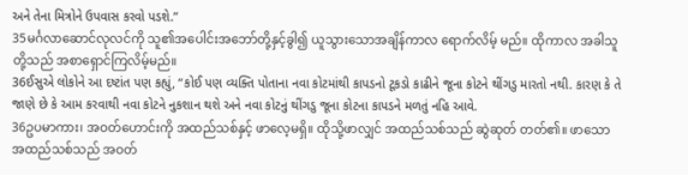અને તેના મિત્રોને ઉપવાસ કરવો પડશે.”
35မင်္ဂလာဆောင်လုလင်ကို သူ၏အပေါင်းအဘော်တို့နှင့်ခွါ၍ ယူသွားသောအချိန်ကာလ ရောက်လိမ့် မည်။ ထိုကာလ အခါသူတို့သည် အစာရှောင်ကြလိမ့်မည်။
36ઈસુએ લોકોને આ દષ્ટાંત પણ કહ્યું, “કોઈ પણ વ્યક્તિ પોતાના નવા કોટમાંથી કાપડનો ટૂકડો કાઢીને જૂના કોટને થીંગડુ મારતો નથી. કારણ કે તે જાણે છે કે આમ કરવાથી નવા કોટને નુકશાન થશે અને નવા કોટનું થીંગડુ જૂના કોટના કાપડને મળતું નહિ આવે.
36ဥပမာကား၊ အဝတ်ဟောင်းကို အထည်သစ်နှင့် ဖာလေ့မရှိ။ ထိုသို့ဖာလျှင် အထည်သစ်သည် ဆွဲဆုတ် တတ်၏။ ဖာသောအထည်သစ်သည် အဝတ်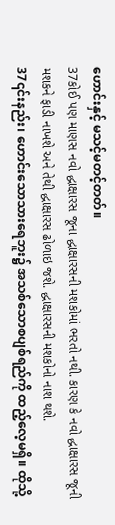ဟောင်းနှင့် မသင့်မတင့်တတ်။
37કોઈ પણ માણસ નવો દ્ધાક્ષારસ જૂના દ્ધાક્ષારસની મશકોમાં ભરતો નથી. કારણ કે નવો દ્ધાક્ષારસ જૂની મશકને ફાડી નાખશે અને તેથી દ્ધાક્ષારસ ઢોળાઇ જશે. દ્ધાક્ષારસની મશકોનો નાશ થશે.
37၎င်းနည်း၊ ဟောင်းသောသားရေဘူး၌ အသစ်သောစပျစ်ရည်ကို ထည့်လေ့မရှိ။ ထိုသို့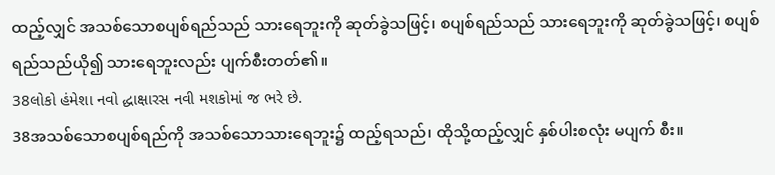ထည့်လျှင် အသစ်သောစပျစ်ရည်သည် သားရေဘူးကို ဆုတ်ခွဲသဖြင့်၊ စပျစ်ရည်သည် သားရေဘူးကို ဆုတ်ခွဲသဖြင့်၊ စပျစ်ရည်သည်ယို၍ သားရေဘူးလည်း ပျက်စီးတတ်၏။
38લોકો હંમેશા નવો દ્ધાક્ષારસ નવી મશકોમાં જ ભરે છે.
38အသစ်သောစပျစ်ရည်ကို အသစ်သောသားရေဘူး၌ ထည့်ရသည်၊ ထိုသို့ထည့်လျှင် နှစ်ပါးစလုံး မပျက် စီး။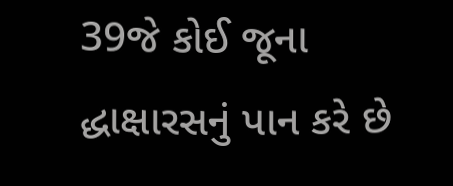39જે કોઈ જૂના દ્ધાક્ષારસનું પાન કરે છે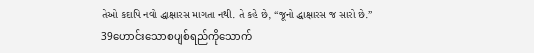તેઓ કદાપિ નવો દ્ધાક્ષારસ માગતા નથી. તે કહે છે, “જૂનો દ્ધાક્ષારસ જ સારો છે.”
39ဟောင်းသောစပျစ်ရည်ကိုသောက်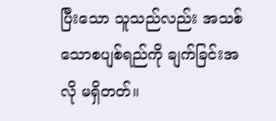ပြီးသော သူသည်လည်း အသစ်သောစပျစ်ရည်ကို ချက်ခြင်းအလို မရှိတတ်။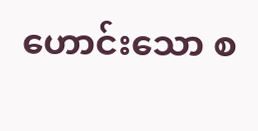ဟောင်းသော စ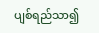ပျစ်ရည်သာ၍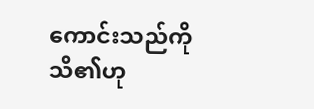ကောင်းသည်ကိုသိ၏ဟု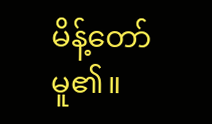မိန့်တော်မူ၏။